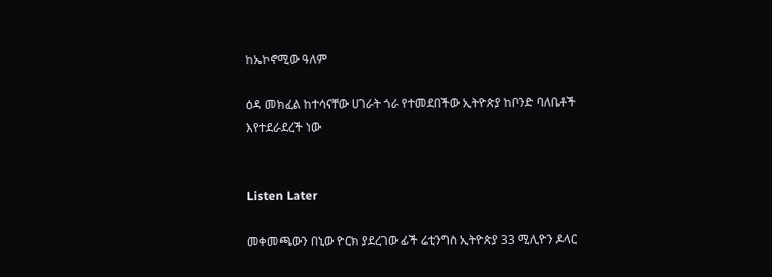ከኤኮኖሚው ዓለም

ዕዳ መክፈል ከተሳናቸው ሀገራት ጎራ የተመደበችው ኢትዮጵያ ከቦንድ ባለቤቶች እየተደራደረች ነው


Listen Later

መቀመጫውን በኒው ዮርክ ያደረገው ፊች ሬቲንግስ ኢትዮጵያ 33 ሚሊዮን ዶላር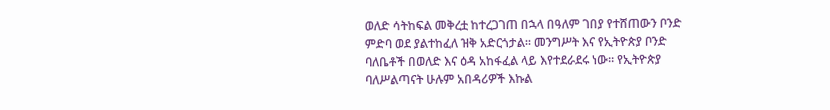ወለድ ሳትከፍል መቅረቷ ከተረጋገጠ በኋላ በዓለም ገበያ የተሸጠውን ቦንድ ምድባ ወደ ያልተከፈለ ዝቅ አድርጎታል። መንግሥት እና የኢትዮጵያ ቦንድ ባለቤቶች በወለድ እና ዕዳ አከፋፈል ላይ እየተደራደሩ ነው። የኢትዮጵያ ባለሥልጣናት ሁሉም አበዳሪዎች እኩል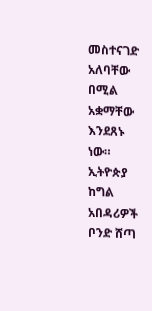መስተናገድ አለባቸው በሚል አቋማቸው እንደጸኑ ነው። ኢትዮጵያ ከግል አበዳሪዎች ቦንድ ሸጣ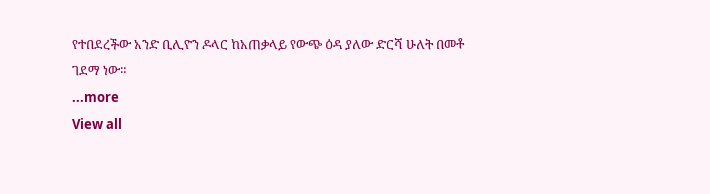የተበደረችው አንድ ቢሊዮን ዶላር ከአጠቃላይ የውጭ ዕዳ ያለው ድርሻ ሁለት በመቶ ገደማ ነው።
...more
View all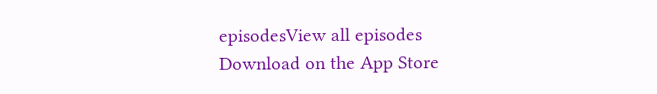episodesView all episodes
Download on the App Store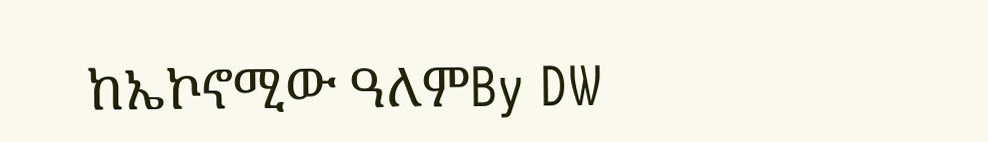ከኤኮኖሚው ዓለምBy DW